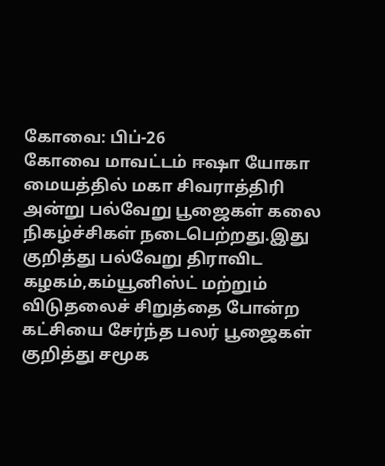கோவை: பிப்-26
கோவை மாவட்டம் ஈஷா யோகா மையத்தில் மகா சிவராத்திரி அன்று பல்வேறு பூஜைகள் கலை நிகழ்ச்சிகள் நடைபெற்றது.இது குறித்து பல்வேறு திராவிட கழகம்,கம்யூனிஸ்ட் மற்றும் விடுதலைச் சிறுத்தை போன்ற கட்சியை சேர்ந்த பலர் பூஜைகள் குறித்து சமூக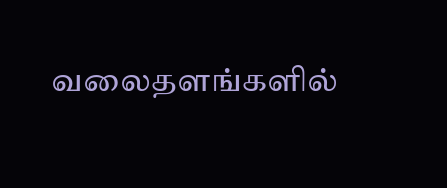வலைதளங்களில்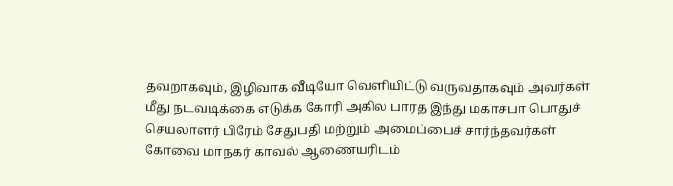தவறாகவும், இழிவாக வீடியோ வெளியிட்டு வருவதாகவும் அவர்கள் மீது நடவடிக்கை எடுக்க கோரி அகில பாரத இந்து மகாசபா பொதுச் செயலாளர் பிரேம் சேதுபதி மற்றும் அமைப்பைச் சார்ந்தவர்கள் கோவை மாநகர் காவல் ஆணையரிடம்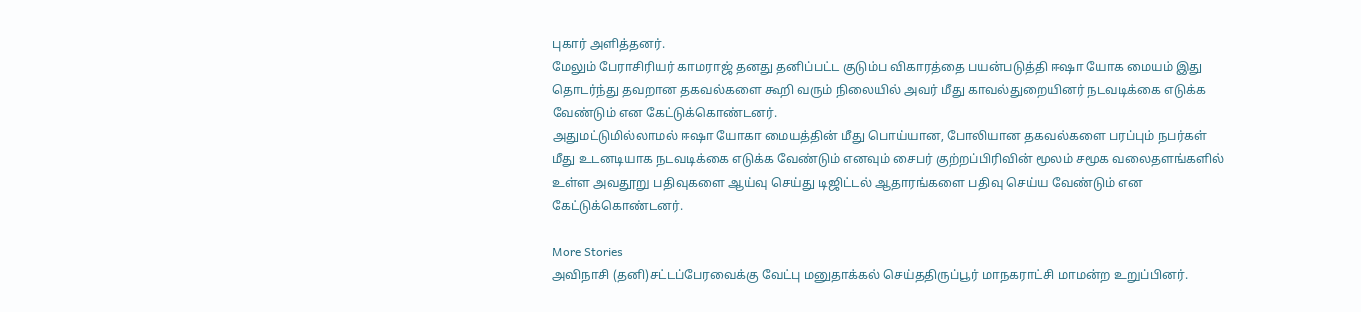புகார் அளித்தனர்.
மேலும் பேராசிரியர் காமராஜ் தனது தனிப்பட்ட குடும்ப விகாரத்தை பயன்படுத்தி ஈஷா யோக மையம் இது தொடர்ந்து தவறான தகவல்களை கூறி வரும் நிலையில் அவர் மீது காவல்துறையினர் நடவடிக்கை எடுக்க வேண்டும் என கேட்டுக்கொண்டனர்.
அதுமட்டுமில்லாமல் ஈஷா யோகா மையத்தின் மீது பொய்யான, போலியான தகவல்களை பரப்பும் நபர்கள் மீது உடனடியாக நடவடிக்கை எடுக்க வேண்டும் எனவும் சைபர் குற்றப்பிரிவின் மூலம் சமூக வலைதளங்களில் உள்ள அவதூறு பதிவுகளை ஆய்வு செய்து டிஜிட்டல் ஆதாரங்களை பதிவு செய்ய வேண்டும் என கேட்டுக்கொண்டனர்.

More Stories
அவிநாசி (தனி)சட்டப்பேரவைக்கு வேட்பு மனுதாக்கல் செய்ததிருப்பூர் மாநகராட்சி மாமன்ற உறுப்பினர்.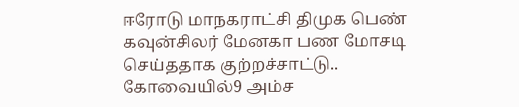ஈரோடு மாநகராட்சி திமுக பெண் கவுன்சிலர் மேனகா பண மோசடி செய்ததாக குற்றச்சாட்டு..
கோவையில்9 அம்ச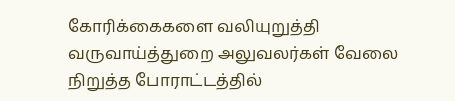கோரிக்கைகளை வலியுறுத்தி வருவாய்த்துறை அலுவலர்கள் வேலை நிறுத்த போராட்டத்தில்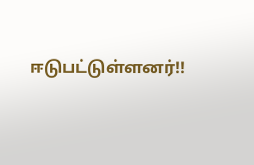ஈடுபட்டுள்ளனர்!!